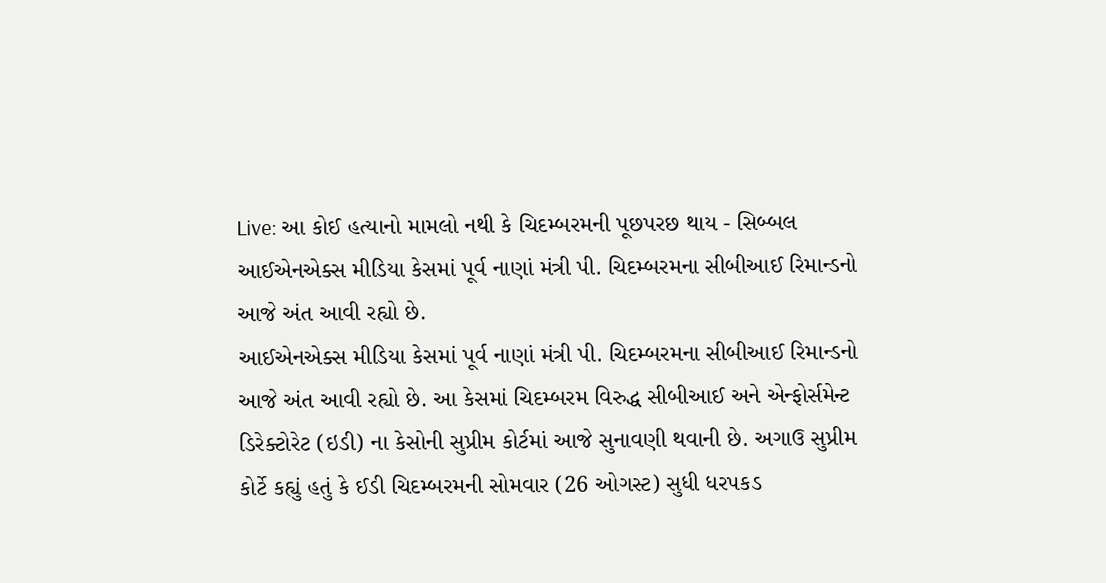Live: આ કોઈ હત્યાનો મામલો નથી કે ચિદમ્બરમની પૂછપરછ થાય - સિબ્બલ
આઈએનએક્સ મીડિયા કેસમાં પૂર્વ નાણાં મંત્રી પી. ચિદમ્બરમના સીબીઆઈ રિમાન્ડનો આજે અંત આવી રહ્યો છે.
આઈએનએક્સ મીડિયા કેસમાં પૂર્વ નાણાં મંત્રી પી. ચિદમ્બરમના સીબીઆઈ રિમાન્ડનો આજે અંત આવી રહ્યો છે. આ કેસમાં ચિદમ્બરમ વિરુદ્ધ સીબીઆઈ અને એન્ફોર્સમેન્ટ ડિરેક્ટોરેટ (ઇડી) ના કેસોની સુપ્રીમ કોર્ટમાં આજે સુનાવણી થવાની છે. અગાઉ સુપ્રીમ કોર્ટે કહ્યું હતું કે ઈડી ચિદમ્બરમની સોમવાર (26 ઓગસ્ટ) સુધી ધરપકડ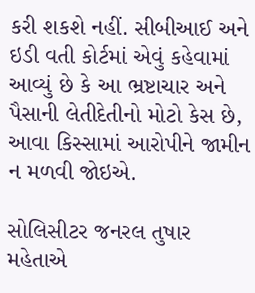કરી શકશે નહીં. સીબીઆઈ અને ઇડી વતી કોર્ટમાં એવું કહેવામાં આવ્યું છે કે આ ભ્રષ્ટાચાર અને પૈસાની લેતીદેતીનો મોટો કેસ છે, આવા કિસ્સામાં આરોપીને જામીન ન મળવી જોઇએ.

સોલિસીટર જનરલ તુષાર મહેતાએ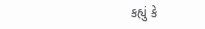કહ્યું કે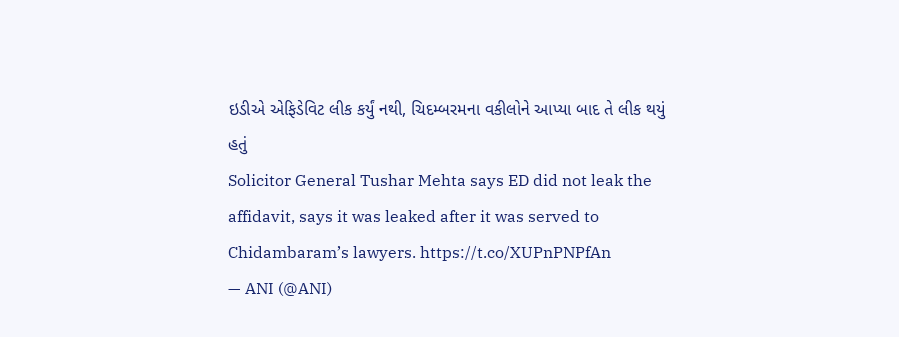ઇડીએ એફિડેવિટ લીક કર્યું નથી, ચિદમ્બરમના વકીલોને આપ્યા બાદ તે લીક થયું હતું
Solicitor General Tushar Mehta says ED did not leak the affidavit, says it was leaked after it was served to Chidambaram’s lawyers. https://t.co/XUPnPNPfAn
— ANI (@ANI)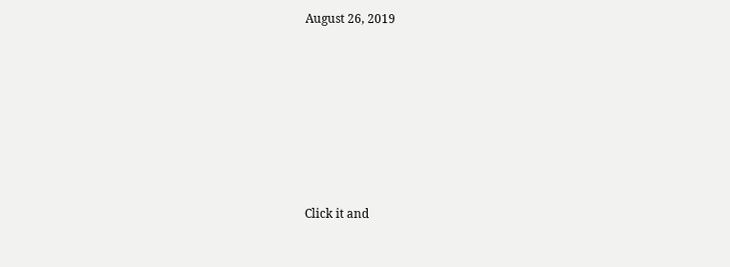August 26, 2019












Click it and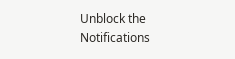Unblock the Notifications